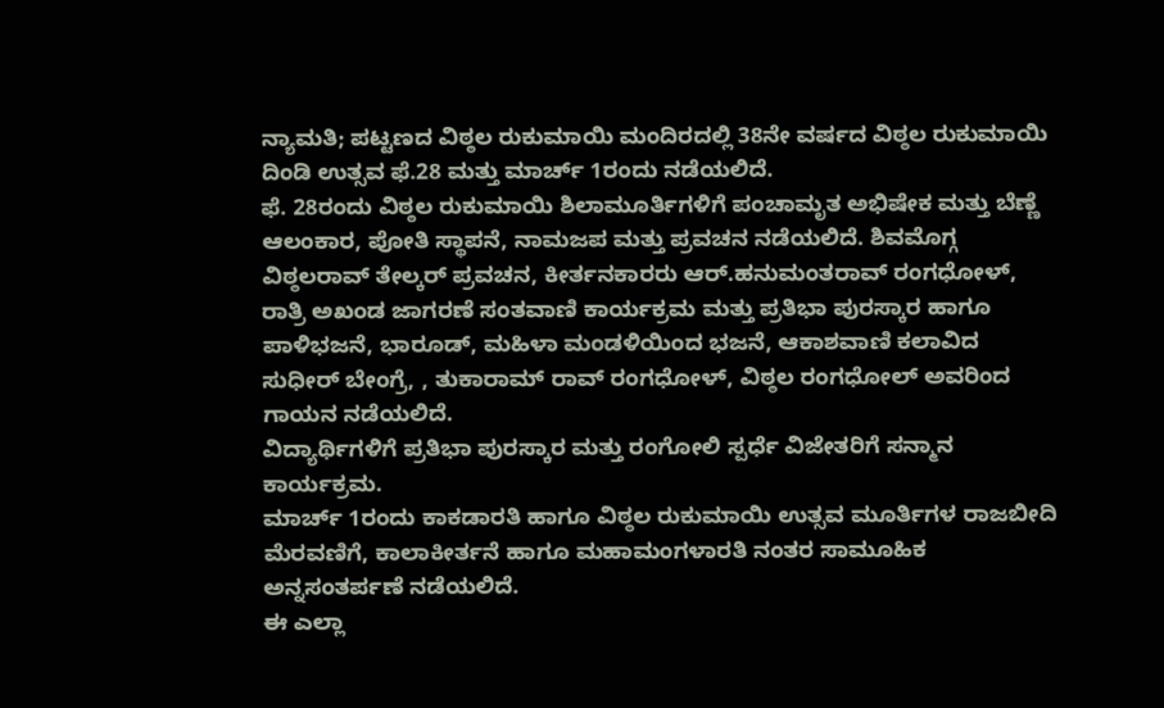ನ್ಯಾಮತಿ; ಪಟ್ಟಣದ ವಿಠ್ಠಲ ರುಕುಮಾಯಿ ಮಂದಿರದಲ್ಲಿ 38ನೇ ವರ್ಷದ ವಿಠ್ಠಲ ರುಕುಮಾಯಿ ದಿಂಡಿ ಉತ್ಸವ ಫೆ.28 ಮತ್ತು ಮಾರ್ಚ್ 1ರಂದು ನಡೆಯಲಿದೆ.
ಫೆ. 28ರಂದು ವಿಠ್ಠಲ ರುಕುಮಾಯಿ ಶಿಲಾಮೂರ್ತಿಗಳಿಗೆ ಪಂಚಾಮೃತ ಅಭಿಷೇಕ ಮತ್ತು ಬೆಣ್ಣೆ ಆಲಂಕಾರ, ಪೋತಿ ಸ್ಥಾಪನೆ, ನಾಮಜಪ ಮತ್ತು ಪ್ರವಚನ ನಡೆಯಲಿದೆ. ಶಿವಮೊಗ್ಗ ವಿಠ್ಠಲರಾವ್ ತೇಲ್ಕರ್ ಪ್ರವಚನ, ಕೀರ್ತನಕಾರರು ಆರ್.ಹನುಮಂತರಾವ್ ರಂಗಧೋಳ್, ರಾತ್ರಿ ಅಖಂಡ ಜಾಗರಣೆ ಸಂತವಾಣಿ ಕಾರ್ಯಕ್ರಮ ಮತ್ತು ಪ್ರತಿಭಾ ಪುರಸ್ಕಾರ ಹಾಗೂ ಪಾಳಿಭಜನೆ, ಭಾರೂಡ್, ಮಹಿಳಾ ಮಂಡಳಿಯಿಂದ ಭಜನೆ, ಆಕಾಶವಾಣಿ ಕಲಾವಿದ ಸುಧೀರ್ ಬೇಂಗ್ರೆ, , ತುಕಾರಾಮ್ ರಾವ್ ರಂಗಧೋಳ್, ವಿಠ್ಠಲ ರಂಗಧೋಲ್ ಅವರಿಂದ ಗಾಯನ ನಡೆಯಲಿದೆ.
ವಿದ್ಯಾರ್ಥಿಗಳಿಗೆ ಪ್ರತಿಭಾ ಪುರಸ್ಕಾರ ಮತ್ತು ರಂಗೋಲಿ ಸ್ಪರ್ಧೆ ವಿಜೇತರಿಗೆ ಸನ್ಮಾನ ಕಾರ್ಯಕ್ರಮ.
ಮಾರ್ಚ್ 1ರಂದು ಕಾಕಡಾರತಿ ಹಾಗೂ ವಿಠ್ಠಲ ರುಕುಮಾಯಿ ಉತ್ಸವ ಮೂರ್ತಿಗಳ ರಾಜಬೀದಿ ಮೆರವಣಿಗೆ, ಕಾಲಾಕೀರ್ತನೆ ಹಾಗೂ ಮಹಾಮಂಗಳಾರತಿ ನಂತರ ಸಾಮೂಹಿಕ ಅನ್ನಸಂತರ್ಪಣೆ ನಡೆಯಲಿದೆ.
ಈ ಎಲ್ಲಾ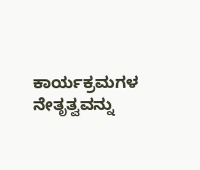ಕಾರ್ಯಕ್ರಮಗಳ ನೇತೃತ್ವವನ್ನು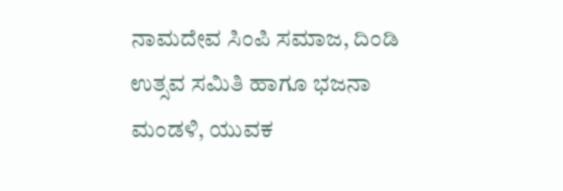ನಾಮದೇವ ಸಿಂಪಿ ಸಮಾಜ, ದಿಂಡಿ ಉತ್ಸವ ಸಮಿತಿ ಹಾಗೂ ಭಜನಾ ಮಂಡಳಿ, ಯುವಕ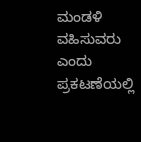ಮಂಡಳಿ ವಹಿಸುವರು ಎಂದು ಪ್ರಕಟಣೆಯಲ್ಲಿ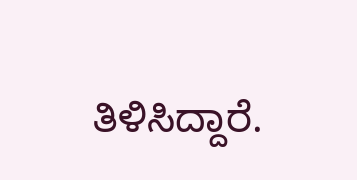ತಿಳಿಸಿದ್ದಾರೆ.